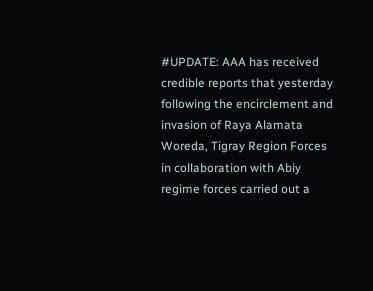#UPDATE: AAA has received credible reports that yesterday following the encirclement and invasion of Raya Alamata Woreda, Tigray Region Forces in collaboration with Abiy regime forces carried out a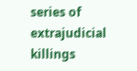series of extrajudicial killings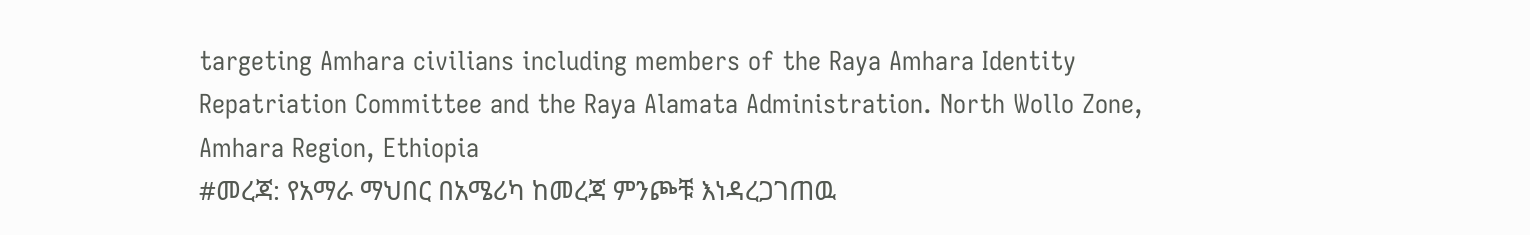targeting Amhara civilians including members of the Raya Amhara Identity Repatriation Committee and the Raya Alamata Administration. North Wollo Zone, Amhara Region, Ethiopia
#መረጃ: የአማራ ማህበር በአሜሪካ ከመረጃ ምንጮቹ እነዳረጋገጠዉ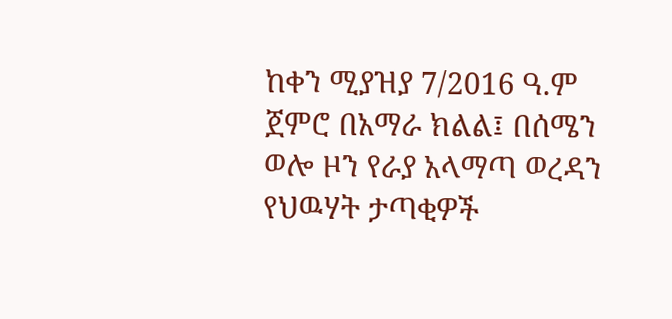ከቀን ሚያዝያ 7/2016 ዓ.ም ጀምሮ በአማራ ክልል፤ በሰሜን ወሎ ዞን የራያ አላማጣ ወረዳን የህዉሃት ታጣቂዎች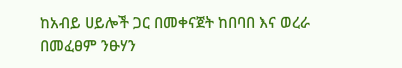ከአብይ ሀይሎች ጋር በመቀናጀት ከበባበ እና ወረራ በመፈፀም ንፁሃን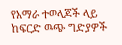የአማራ ተወላጆች ላይ ከፍርድ ዉጭ ግድያዎች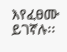እየፈፀሙ ይገኛሉ፡፡